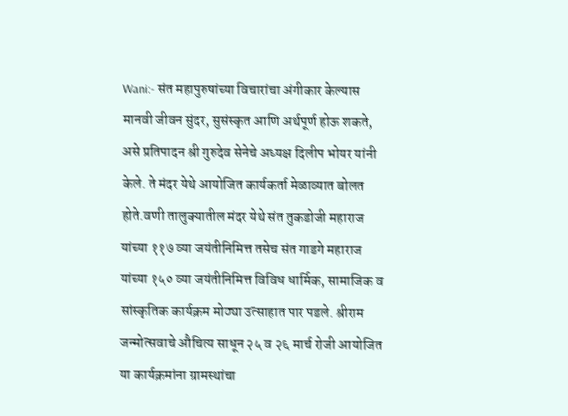Wani:- संत महापुरुषांच्या विचारांचा अंगीकार केल्यास मानवी जीवन सुंदर, सुसंस्कृत आणि अर्थपूर्ण होऊ शकते, असे प्रतिपादन श्री गुरुदेव सेनेचे अध्यक्ष दिलीप भोयर यांनी केले. ते मंदर येथे आयोजित कार्यकर्ता मेळाव्यात बोलत होते.वणी तालुक्यातील मंदर येथे संत तुकडोजी महाराज यांच्या ११७ व्या जयंतीनिमित्त तसेच संत गाडगे महाराज यांच्या १५० व्या जयंतीनिमित्त विविध धार्मिक, सामाजिक व सांस्कृतिक कार्यक्रम मोठ्या उत्साहात पार पडले. श्रीराम जन्मोत्सवाचे औचित्य साधून २५ व २६ मार्च रोजी आयोजित या कार्यक्रमांना ग्रामस्थांचा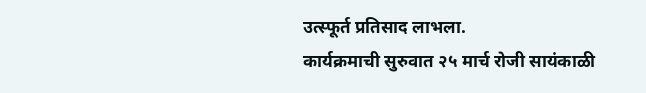उत्स्फूर्त प्रतिसाद लाभला.
कार्यक्रमाची सुरुवात २५ मार्च रोजी सायंकाळी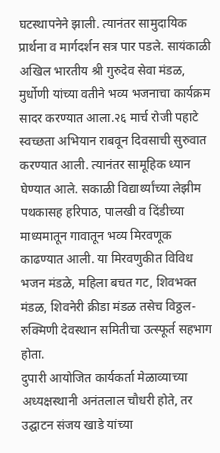घटस्थापनेने झाली. त्यानंतर सामुदायिक प्रार्थना व मार्गदर्शन सत्र पार पडले. सायंकाळी अखिल भारतीय श्री गुरुदेव सेवा मंडळ, मुर्धोणी यांच्या वतीने भव्य भजनाचा कार्यक्रम सादर करण्यात आला.२६ मार्च रोजी पहाटे स्वच्छता अभियान राबवून दिवसाची सुरुवात करण्यात आली. त्यानंतर सामूहिक ध्यान घेण्यात आले. सकाळी विद्यार्थ्यांच्या लेझीम पथकासह हरिपाठ, पालखी व दिंडीच्या माध्यमातून गावातून भव्य मिरवणूक काढण्यात आली. या मिरवणुकीत विविध भजन मंडळे, महिला बचत गट, शिवभक्त मंडळ, शिवनेरी क्रीडा मंडळ तसेच विठ्ठल-रुक्मिणी देवस्थान समितीचा उत्स्फूर्त सहभाग होता.
दुपारी आयोजित कार्यकर्ता मेळाव्याच्या अध्यक्षस्थानी अनंतलाल चौधरी होते, तर उद्घाटन संजय खाडे यांच्या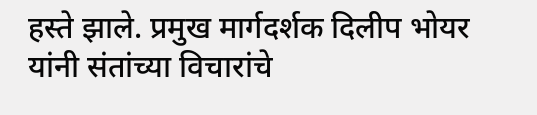हस्ते झाले. प्रमुख मार्गदर्शक दिलीप भोयर यांनी संतांच्या विचारांचे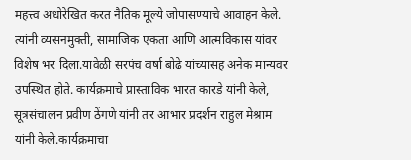महत्त्व अधोरेखित करत नैतिक मूल्ये जोपासण्याचे आवाहन केले. त्यांनी व्यसनमुक्ती, सामाजिक एकता आणि आत्मविकास यांवर विशेष भर दिला.यावेळी सरपंच वर्षा बोढे यांच्यासह अनेक मान्यवर उपस्थित होते. कार्यक्रमाचे प्रास्ताविक भारत कारडे यांनी केले, सूत्रसंचालन प्रवीण ठेंगणे यांनी तर आभार प्रदर्शन राहुल मेश्राम यांनी केले.कार्यक्रमाचा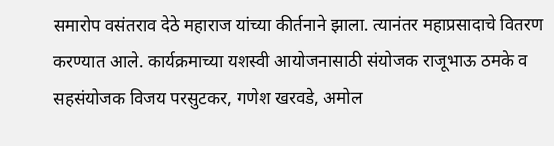समारोप वसंतराव देठे महाराज यांच्या कीर्तनाने झाला. त्यानंतर महाप्रसादाचे वितरण करण्यात आले. कार्यक्रमाच्या यशस्वी आयोजनासाठी संयोजक राजूभाऊ ठमके व सहसंयोजक विजय परसुटकर, गणेश खरवडे, अमोल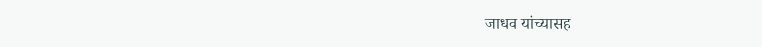जाधव यांच्यासह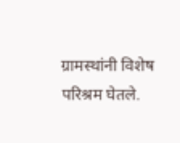ग्रामस्थांनी विशेष परिश्रम घेतले.